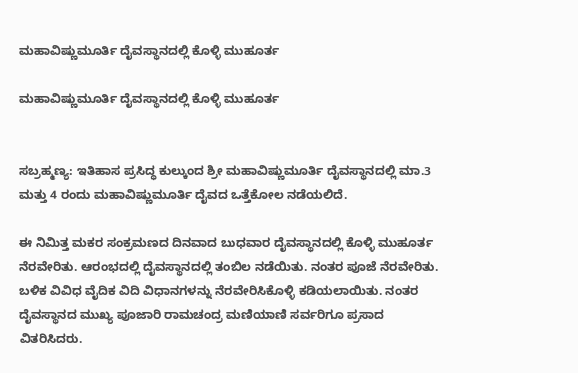ಮಹಾವಿಷ್ಣುಮೂರ್ತಿ ದೈವಸ್ಥಾನದಲ್ಲಿ ಕೊಳ್ಳಿ ಮುಹೂರ್ತ

ಮಹಾವಿಷ್ಣುಮೂರ್ತಿ ದೈವಸ್ಥಾನದಲ್ಲಿ ಕೊಳ್ಳಿ ಮುಹೂರ್ತ


ಸಬ್ರಹ್ಮಣ್ಯ: ಇತಿಹಾಸ ಪ್ರಸಿದ್ಧ ಕುಲ್ಕುಂದ ಶ್ರೀ ಮಹಾವಿಷ್ಣುಮೂರ್ತಿ ದೈವಸ್ಥಾನದಲ್ಲಿ ಮಾ.3 ಮತ್ತು 4 ರಂದು ಮಹಾವಿಷ್ಣುಮೂರ್ತಿ ದೈವದ ಒತ್ತೆಕೋಲ ನಡೆಯಲಿದೆ.

ಈ ನಿಮಿತ್ತ ಮಕರ ಸಂಕ್ರಮಣದ ದಿನವಾದ ಬುಧವಾರ ದೈವಸ್ಥಾನದಲ್ಲಿ ಕೊಳ್ಳಿ ಮುಹೂರ್ತ ನೆರವೇರಿತು. ಆರಂಭದಲ್ಲಿ ದೈವಸ್ಥಾನದಲ್ಲಿ ತಂಬಿಲ ನಡೆಯಿತು. ನಂತರ ಪೂಜೆ ನೆರವೇರಿತು. ಬಳಿಕ ವಿವಿಧ ವೈದಿಕ ವಿದಿ ವಿಧಾನಗಳನ್ನು ನೆರವೇರಿಸಿಕೊಳ್ಳಿ ಕಡಿಯಲಾಯಿತು. ನಂತರ ದೈವಸ್ಥಾನದ ಮುಖ್ಯ ಪೂಜಾರಿ ರಾಮಚಂದ್ರ ಮಣಿಯಾಣಿ ಸರ್ವರಿಗೂ ಪ್ರಸಾದ ವಿತರಿಸಿದರು.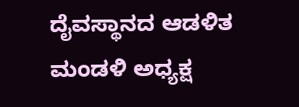ದೈವಸ್ಥಾನದ ಆಡಳಿತ ಮಂಡಳಿ ಅಧ್ಯಕ್ಷ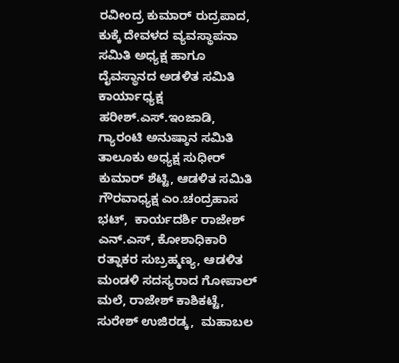ರವೀಂದ್ರ ಕುಮಾರ್ ರುದ್ರಪಾದ, ಕುಕ್ಕೆ ದೇವಳದ ವ್ಯವಸ್ಥಾಪನಾ ಸಮಿತಿ ಅಧ್ಯಕ್ಷ ಹಾಗೂ ದೈವಸ್ಥಾನದ ಅಡಳಿತ ಸಮಿತಿ ಕಾರ್ಯಾಧ್ಯಕ್ಷ ಹರೀಶ್.ಎಸ್.ಇಂಜಾಡಿ, ಗ್ಯಾರಂಟಿ ಅನುಷ್ಠಾನ ಸಮಿತಿ ತಾಲೂಕು ಅಧ್ಯಕ್ಷ ಸುಧೀರ್ ಕುಮಾರ್ ಶೆಟ್ಟಿ, ಆಡಳಿತ ಸಮಿತಿ ಗೌರವಾಧ್ಯಕ್ಷ ಎಂ.ಚಂದ್ರಹಾಸ ಭಟ್,  ಕಾರ್ಯದರ್ಶಿ ರಾಜೇಶ್ ಎನ್.ಎಸ್, ಕೋಶಾಧಿಕಾರಿ ರತ್ನಾಕರ ಸುಬ್ರಹ್ಮಣ್ಯ, ಆಡಳಿತ ಮಂಡಳಿ ಸದಸ್ಯರಾದ ಗೋಪಾಲ್ ಮಲೆ, ರಾಜೇಶ್ ಕಾಶಿಕಟ್ಟೆ, ಸುರೇಶ್ ಉಜಿರಡ್ಕ,  ಮಹಾಬಲ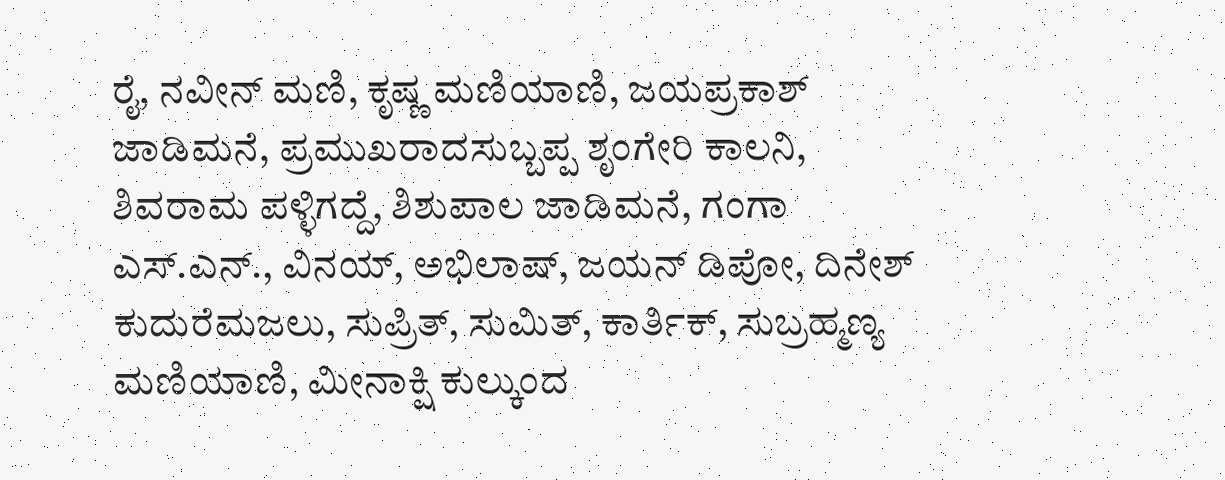ರೈ, ನವೀನ್ ಮಣಿ, ಕೃಷ್ಣ ಮಣಿಯಾಣಿ, ಜಯಪ್ರಕಾಶ್ ಜಾಡಿಮನೆ, ಪ್ರಮುಖರಾದಸುಬ್ಬಪ್ಪ ಶೃಂಗೇರಿ ಕಾಲನಿ, ಶಿವರಾಮ ಪಳ್ಳಿಗದ್ದೆ, ಶಿಶುಪಾಲ ಜಾಡಿಮನೆ, ಗಂಗಾ ಎಸ್.ಎನ್., ವಿನಯ್, ಅಭಿಲಾಷ್, ಜಯನ್ ಡಿಪೋ, ದಿನೇಶ್ ಕುದುರೆಮಜಲು, ಸುಪ್ರಿತ್, ಸುಮಿತ್, ಕಾರ್ತಿಕ್, ಸುಬ್ರಹ್ಮಣ್ಯ ಮಣಿಯಾಣಿ, ಮೀನಾಕ್ಷಿ ಕುಲ್ಕುಂದ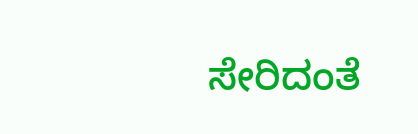ಸೇರಿದಂತೆ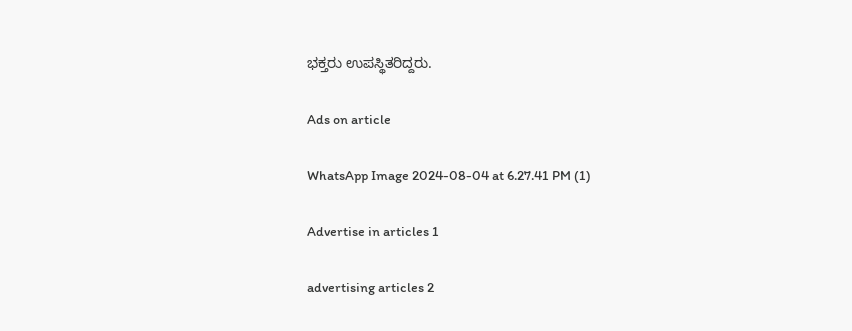ಭಕ್ತರು ಉಪಸ್ಥಿತರಿದ್ದರು.

Ads on article

WhatsApp Image 2024-08-04 at 6.27.41 PM (1)

Advertise in articles 1

advertising articles 2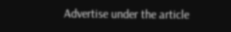Advertise under the article